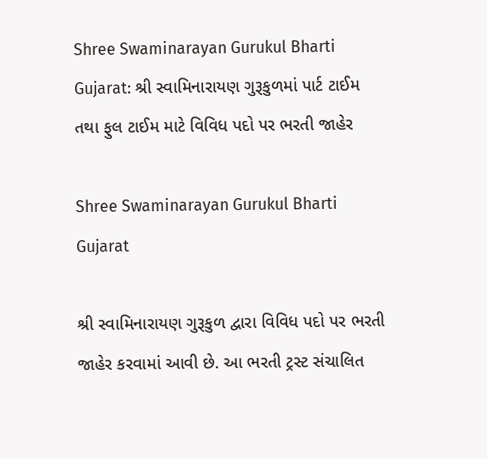Shree Swaminarayan Gurukul Bharti Gujarat: શ્રી સ્વામિનારાયણ ગુરૂકુળમાં પાર્ટ ટાઈમ તથા ફુલ ટાઈમ માટે વિવિધ પદો પર ભરતી જાહેર

Shree Swaminarayan Gurukul Bharti Gujarat

શ્રી સ્વામિનારાયણ ગુરૂકુળ દ્વારા વિવિધ પદો પર ભરતી જાહેર કરવામાં આવી છે. આ ભરતી ટ્રસ્ટ સંચાલિત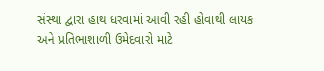સંસ્થા દ્વારા હાથ ધરવામાં આવી રહી હોવાથી લાયક અને પ્રતિભાશાળી ઉમેદવારો માટે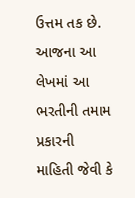ઉત્તમ તક છે. આજના આ લેખમાં આ ભરતીની તમામ પ્રકારની માહિતી જેવી કે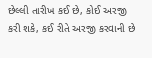છેલ્લી તારીખ કઈ છે, કોઈ અરજી કરી શકે, કઈ રીતે અરજી કરવાની છે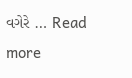વગેરે … Read more